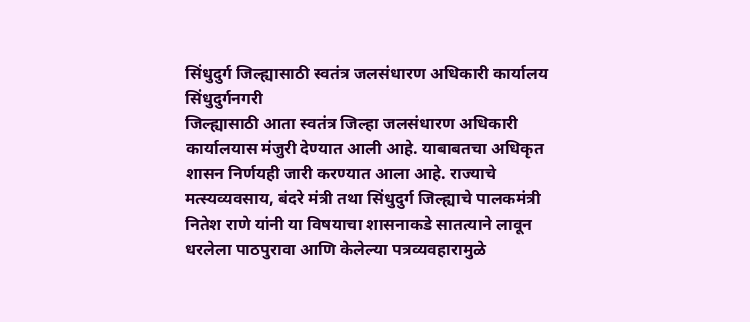सिंधुदुर्ग जिल्ह्यासाठी स्वतंत्र जलसंधारण अधिकारी कार्यालय
सिंधुदुर्गनगरी
जिल्ह्यासाठी आता स्वतंत्र जिल्हा जलसंधारण अधिकारी कार्यालयास मंजुरी देण्यात आली आहे. याबाबतचा अधिकृत शासन निर्णयही जारी करण्यात आला आहे. राज्याचे मत्स्यव्यवसाय, बंदरे मंत्री तथा सिंधुदुर्ग जिल्ह्याचे पालकमंत्री नितेश राणे यांनी या विषयाचा शासनाकडे सातत्याने लावून धरलेला पाठपुरावा आणि केलेल्या पत्रव्यवहारामुळे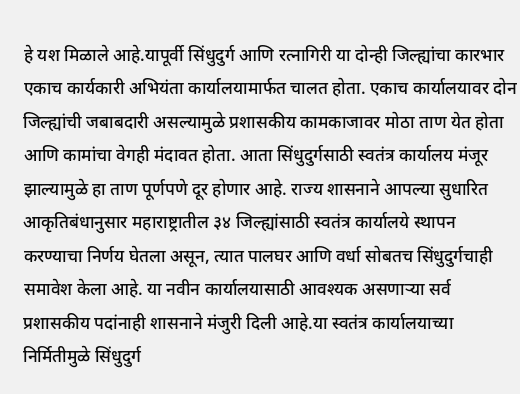हे यश मिळाले आहे.यापूर्वी सिंधुदुर्ग आणि रत्नागिरी या दोन्ही जिल्ह्यांचा कारभार एकाच कार्यकारी अभियंता कार्यालयामार्फत चालत होता. एकाच कार्यालयावर दोन जिल्ह्यांची जबाबदारी असल्यामुळे प्रशासकीय कामकाजावर मोठा ताण येत होता आणि कामांचा वेगही मंदावत होता. आता सिंधुदुर्गसाठी स्वतंत्र कार्यालय मंजूर झाल्यामुळे हा ताण पूर्णपणे दूर होणार आहे. राज्य शासनाने आपल्या सुधारित आकृतिबंधानुसार महाराष्ट्रातील ३४ जिल्ह्यांसाठी स्वतंत्र कार्यालये स्थापन करण्याचा निर्णय घेतला असून, त्यात पालघर आणि वर्धा सोबतच सिंधुदुर्गचाही समावेश केला आहे. या नवीन कार्यालयासाठी आवश्यक असणाऱ्या सर्व प्रशासकीय पदांनाही शासनाने मंजुरी दिली आहे.या स्वतंत्र कार्यालयाच्या निर्मितीमुळे सिंधुदुर्ग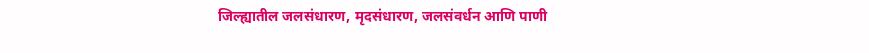जिल्ह्यातील जलसंधारण, मृदसंधारण, जलसंवर्धन आणि पाणी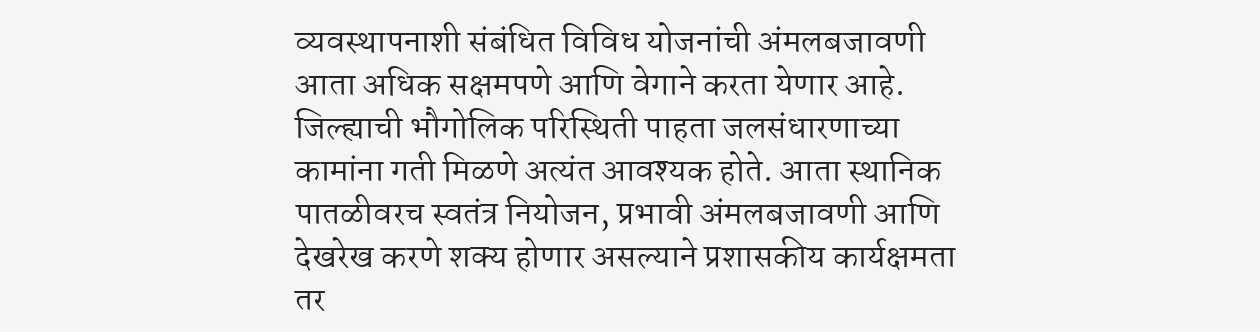व्यवस्थापनाशी संबंधित विविध योजनांची अंमलबजावणी आता अधिक सक्षमपणे आणि वेगाने करता येणार आहे. जिल्ह्याची भौगोलिक परिस्थिती पाहता जलसंधारणाच्या कामांना गती मिळणे अत्यंत आवश्यक होते. आता स्थानिक पातळीवरच स्वतंत्र नियोजन, प्रभावी अंमलबजावणी आणि देखरेख करणे शक्य होणार असल्याने प्रशासकीय कार्यक्षमता तर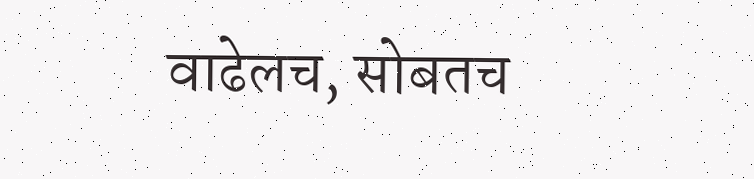वाढेलच, सोबतच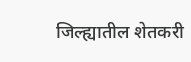जिल्ह्यातील शेतकरी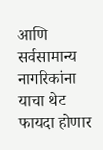आणि सर्वसामान्य नागरिकांना याचा थेट फायदा होणार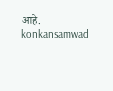आहे.
konkansamwad